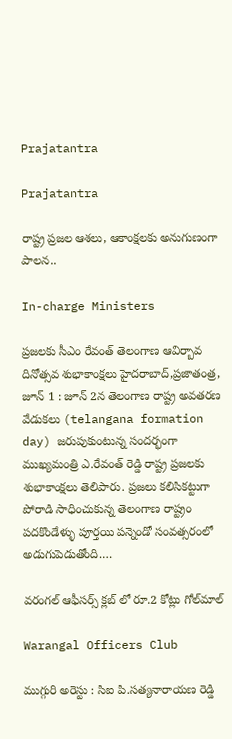Prajatantra

Prajatantra

రాష్ట్ర ప్ర‌జ‌ల ఆశ‌లు, ఆకాంక్ష‌లకు అనుగుణంగా పాల‌న‌..

In-charge Ministers

ప్ర‌జ‌ల‌కు సీఎం రేవంత్ తెలంగాణ ఆవిర్బావ దినోత్స‌వ శుభాకాంక్ష‌లు హైద‌రాబాద్,ప్ర‌జాతంత్ర‌, జూన్ 1 : జూన్ 2న తెలంగాణ రాష్ట్ర అవతరణ వేడుకలు (telangana formation day) జరుపుకుంటున్న సందర్భంగా ముఖ్యమంత్రి ఎ.రేవంత్ రెడ్డి రాష్ట్ర ప్రజలకు శుభాకాంక్షలు తెలిపారు. ప్రజలు కలిసికట్టుగా పోరాడి సాధించుకున్న తెలంగాణ రాష్ట్రం పదకొండేళ్ళు పూర్తయి పన్నెండో సంవత్సరంలో అడుగుపెడుతోంది.…

వరంగల్ ఆఫీసర్స్‌ క్లబ్ లో రూ.2 కోట్లు గోల్‌మాల్‌

Warangal Officers Club

ముగ్గురి అరెస్టు : సిఐ పి.సత్యనారాయణ రెడ్డి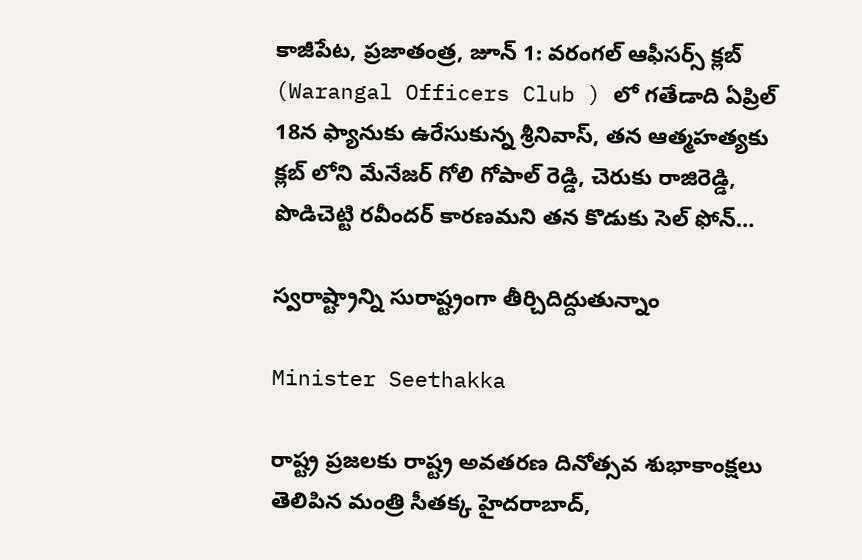కాజీపేట, ప్రజాతంత్ర, జూన్ 1: వరంగల్ ఆఫీసర్స్‌ క్లబ్ (Warangal Officers Club ) లో గతేడాది ఏప్రిల్ 18న ఫ్యానుకు ఉరేసుకున్న శ్రీనివాస్, తన ఆత్మహత్యకు క్లబ్ లోని మేనేజర్ గోలి గోపాల్ రెడ్డి, చెరుకు రాజిరెడ్డి, పొడిచెట్టి రవీందర్‌ కారణమని తన కొడుకు సెల్ ఫోన్‌…

స్వరాష్ట్రాన్ని సురాష్ట్రంగా తీర్చిదిద్దుతున్నాం

Minister Seethakka

రాష్ట్ర ప్రజలకు రాష్ట్ర అవతరణ దినోత్సవ శుభాకాంక్షలు తెలిపిన మంత్రి సీతక్క హైద‌రాబాద్‌,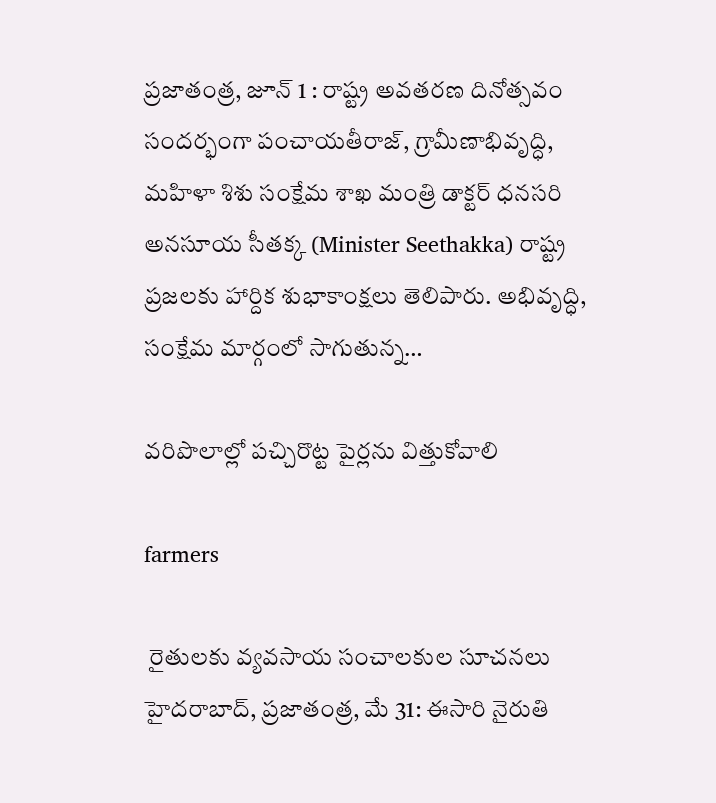ప్ర‌జాతంత్ర‌, జూన్ 1 : రాష్ట్ర అవతరణ దినోత్సవం సందర్భంగా పంచాయతీరాజ్, గ్రామీణాభివృద్ధి, మహిళా శిశు సంక్షేమ శాఖ మంత్రి డాక్టర్ ధనసరి అనసూయ సీతక్క (Minister Seethakka) రాష్ట్ర ప్రజలకు హార్దిక శుభాకాంక్షలు తెలిపారు. అభివృద్ధి, సంక్షేమ మార్గంలో సాగుతున్న…

వ‌రిపొలాల్లో ప‌చ్చిరొట్ట పైర్ల‌ను విత్తుకోవాలి

farmers

 రైతుల‌కు వ్య‌వ‌సాయ సంచాల‌కుల సూచ‌న‌లు హైద‌రాబాద్‌, ప్ర‌జాతంత్ర‌, మే 31: ఈసారి నైరుతి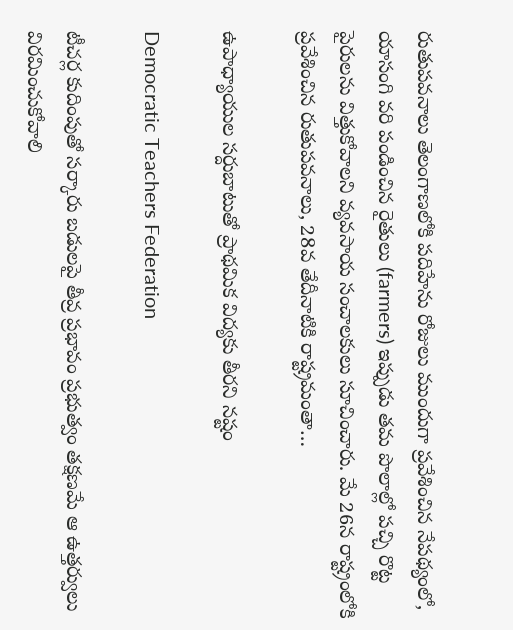రుతుప‌వ‌నాలు తెలంగాణ‌లోకి ప‌దిహేను రోజులు ముందుగా ప్ర‌వేశించిన నేప‌థ్యంలో, యాసంగి వ‌రి పండించిన రైతులు (farmers) ఇప్పుడు త‌మ పొలాల్లో ప‌చ్చి రొట్ట పైరుల‌ను విత్తుకోవాల‌ని వ్య‌వ‌సాయ సంచాల‌కులు సూచించారు. మే 26న రాష్ట్రంలోకి ప్ర‌వేశించిన రుతుప‌వ‌నాలు, 28వ తేదీనాటికి రాష్ట్రమంతా…

ఉపాధ్యాయుల సర్దుబాటుతో ప్రాథమిక విద్యకు తీర‌ని న‌ష్టం

Democratic Teachers Federation

టీచ‌ర్ల కుదింపుతో స‌ర్కారు బడుల‌పై తీవ్ర ప్ర‌భావం ప్ర‌భుత్వం త‌క్ష‌ణ‌మే ఆ ఉత్తర్వులు విరమించుకోవాలి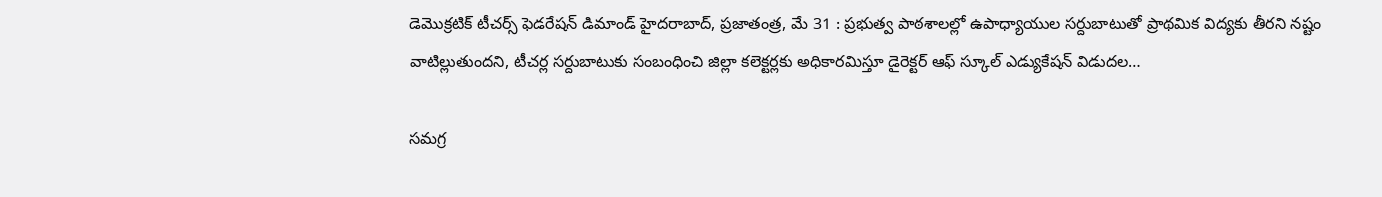డెమొక్రటిక్ టీచర్స్ ఫెడరేషన్ డిమాండ్ హైదరాబాద్, ప్రజాతంత్ర, మే 31 : ప్ర‌భుత్వ పాఠ‌శాలల్లో ఉపాధ్యాయుల సర్దుబాటుతో ప్రాథమిక విద్యకు తీర‌ని న‌ష్టం వాటిల్లుతుంద‌ని, టీచ‌ర్ల‌ సర్దుబాటుకు సంబంధించి జిల్లా కలెక్టర్లకు అధికారమిస్తూ డైరెక్టర్ ఆఫ్ స్కూల్ ఎడ్యుకేషన్ విడుదల…

సమగ్ర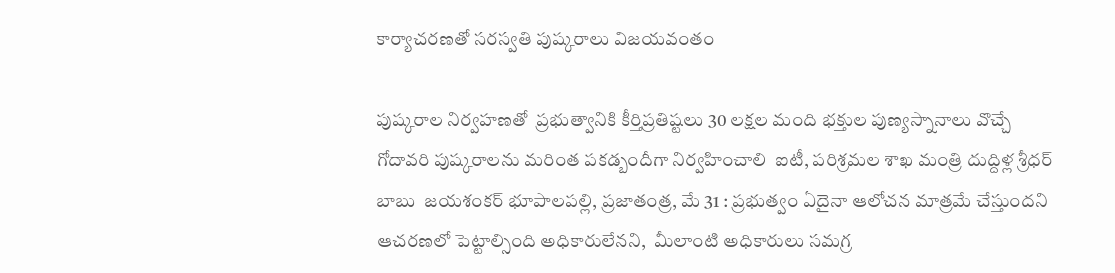కార్యాచరణతో సరస్వతి పుష్కరాలు విజయవంతం

పుష్కరాల నిర్వహణతో  ప్రభుత్వానికి కీర్తిప్ర‌తిష్ట‌లు 30 లక్షల మంది భక్తుల పుణ్య‌స్నానాలు వొచ్చే గోదావరి పుష్కరాలను మ‌రింత ప‌క‌డ్బందీగా నిర్వ‌హించాలి  ఐటీ, ప‌రిశ్ర‌మ‌ల‌ శాఖ మంత్రి దుద్దిళ్ల‌ శ్రీధర్ బాబు  జయశంకర్ భూపాలపల్లి, ప్రజాతంత్ర, మే 31 : ప్రభుత్వం ఏదైనా ఆలోచన మాత్రమే చేస్తుందని ఆచరణలో పెట్టాల్సింది అధికారులేనని,  మీలాంటి అధికారులు సమగ్ర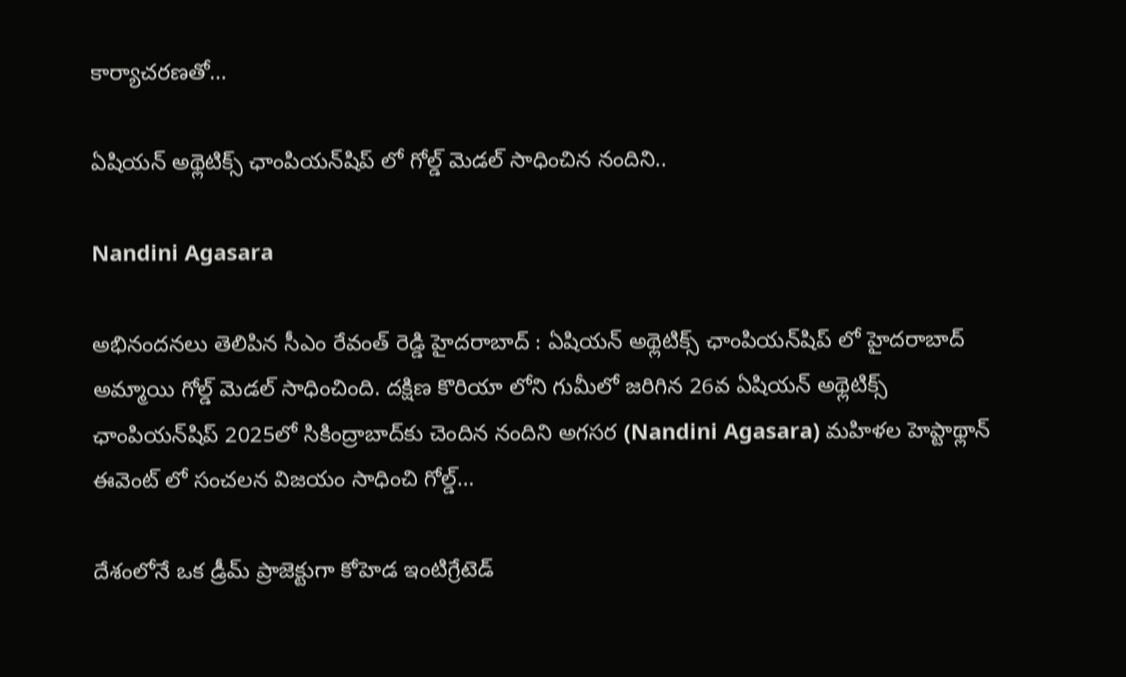కార్యాచరణతో…

ఏషియన్ అథ్లెటిక్స్ ఛాంపియన్‌షిప్ లో గోల్డ్ మెడల్ సాధించిన నందిని..

Nandini Agasara

అభినందనలు తెలిపిన సీఎం రేవంత్ రెడ్డి హైదరాబాద్ : ఏషియన్ అథ్లెటిక్స్ ఛాంపియన్‌షిప్ లో హైదరాబాద్ అమ్మాయి గోల్డ్ మెడల్ సాధించింది. దక్షిణ కొరియా లోని గుమీలో జరిగిన 26వ ఏషియన్ అథ్లెటిక్స్ ఛాంపియన్‌షిప్ 2025లో సికింద్రాబాద్‌కు చెందిన నందిని అగసర (Nandini Agasara) మహిళల హెప్టాథ్లాన్ ఈవెంట్ లో సంచలన విజయం సాధించి గోల్డ్…

దేశంలోనే ఒక డ్రీమ్ ప్రాజెక్టుగా కోహెడ ఇంటిగ్రేటెడ్‌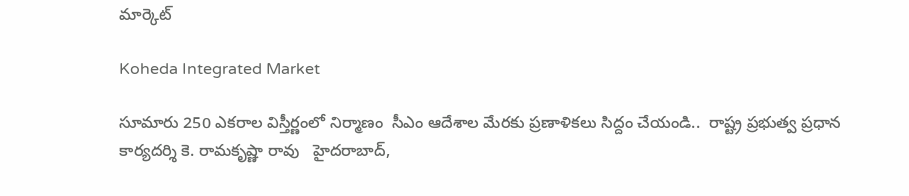మార్కెట్

Koheda Integrated Market

సూమారు 250 ఎకరాల విస్తీర్ణంలో నిర్మాణం  సీఎం ఆదేశాల మేర‌కు ప్ర‌ణాళిక‌లు సిద్దం చేయండి..  రాష్ట్ర ప్రభుత్వ ప్రధాన కార్యదర్శి కె. రామకృష్ణా రావు   హైదరాబాద్,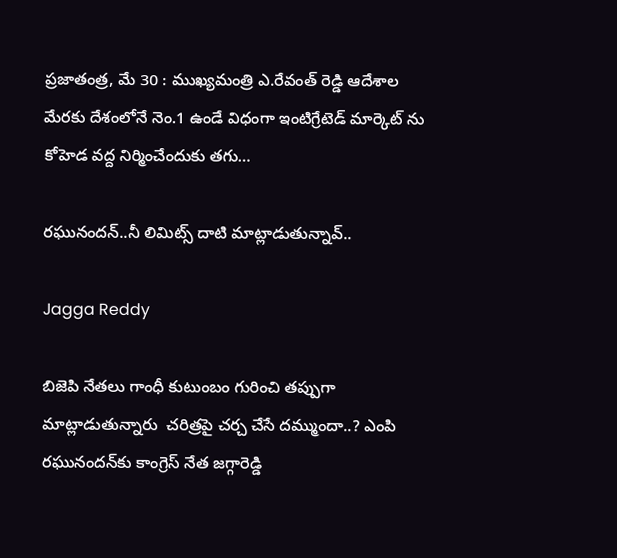ప్ర‌జాతంత్ర‌, మే 30 : ముఖ్యమంత్రి ఎ.రేవంత్ రెడ్డి ఆదేశాల మేరకు దేశంలోనే నెం.1 ఉండే విధంగా ఇంటిగ్రేటెడ్ మార్కెట్ ను కోహెడ వద్ద నిర్మించేందుకు తగు…

రఘునందన్‌..నీ లిమిట్స్ ‌దాటి మాట్లాడుతున్నావ్‌..

Jagga Reddy

బిజెపి నేతలు గాంధీ కుటుంబం గురించి తప్పుగా మాట్లాడుతున్నారు  చరిత్రపై చర్చ చేసే దమ్ముందా..? ఎంపి రఘునందన్‌కు కాంగ్రెస్‌ ‌నేత జగ్గారెడ్డి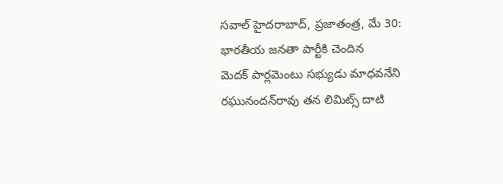సవాల్‌ ‌హైదరాబాద్‌, ప్రజాతంత్ర, మే 30: భారతీయ జనతా పార్టీకి చెందిన మెదక్‌ ‌పార్లమెంటు సభ్యుడు మాధవనేని రఘునందన్‌రావు తన లిమిట్స్ ‌దాటి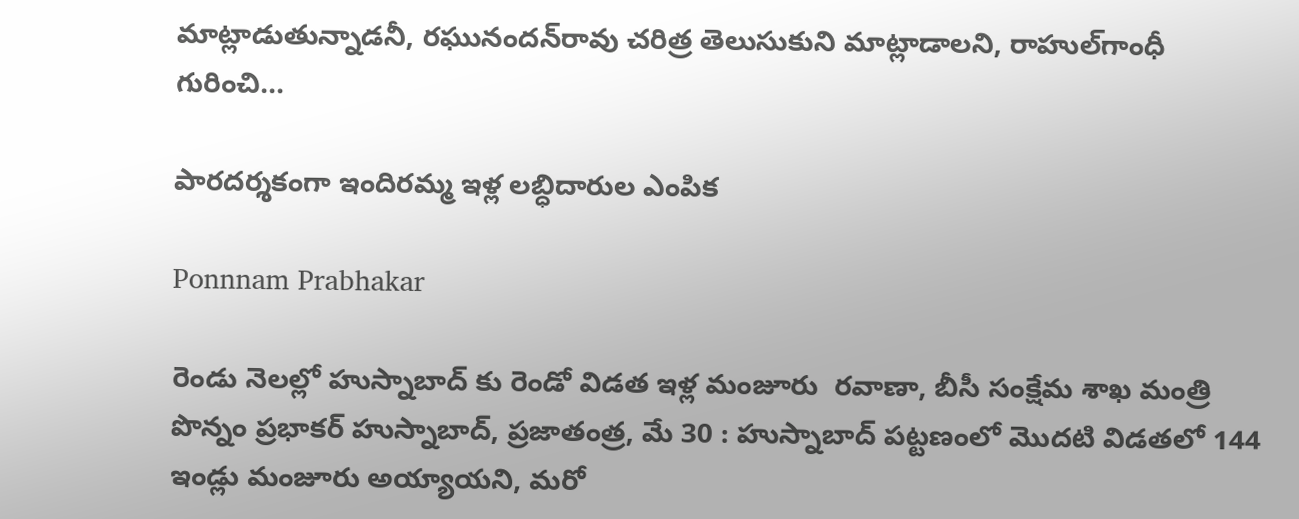మాట్లాడుతున్నాడనీ, రఘునందన్‌రావు చరిత్ర తెలుసుకుని మాట్లాడాలని, రాహుల్‌గాంధీ గురించి…

పారదర్శకంగా ఇందిర‌మ్మ‌ ఇళ్ల లబ్ధిదారుల ఎంపిక

Ponnnam Prabhakar

రెండు నెలల్లో హుస్నాబాద్ కు రెండో విడత ఇళ్ల‌ మంజూరు  ర‌వాణా, బీసీ సంక్షేమ శాఖ‌ మంత్రి పొన్నం ప్రభాకర్ హుస్నాబాద్, ప్ర‌జాతంత్ర‌, మే 30 : హుస్నాబాద్ పట్టణంలో మొదటి విడతలో 144 ఇండ్లు మంజూరు అయ్యాయని, మ‌రో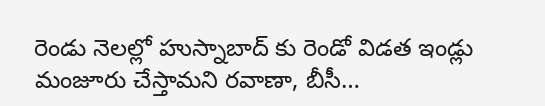రెండు నెలల్లో హుస్నాబాద్ కు రెండో విడత ఇండ్లు మంజూరు చేస్తామ‌ని ర‌వాణా, బీసీ…